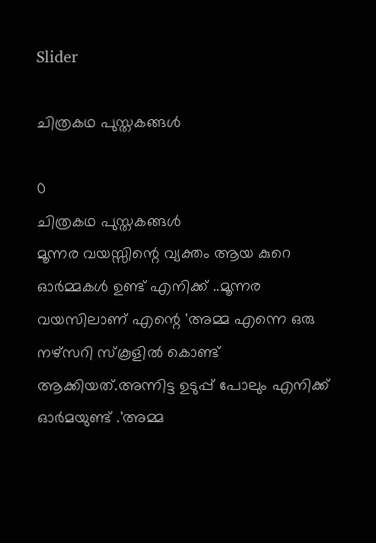Slider

ചിത്രകഥ പുസ്തകങ്ങൾ

0
ചിത്രകഥ പുസ്തകങ്ങൾ
മൂന്നര വയസ്സിന്റെ വ്യക്തം ആയ കുറെ ഓർമ്മകൾ ഉണ്ട് എനിക്ക് ..മൂന്നര വയസിലാണ് എന്റെ 'അമ്മ എന്നെ ഒരു നഴ്സറി സ്‌കൂളിൽ കൊണ്ട് ആക്കിയത്.അന്നിട്ട ഉടുപ്പ് പോലും എനിക്ക് ഓർമയുണ്ട് .'അമ്മ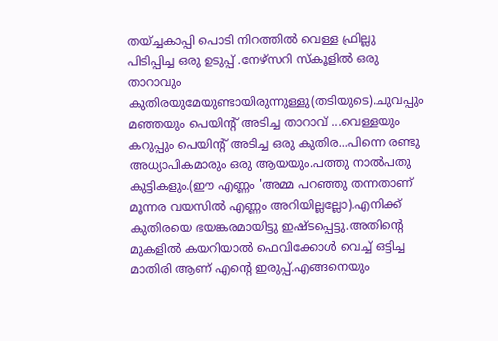തയ്ച്ചകാപ്പി പൊടി നിറത്തിൽ വെള്ള ഫ്രില്ലു പിടിപ്പിച്ച ഒരു ഉടുപ്പ് .നേഴ്‌സറി സ്‌കൂളിൽ ഒരു താറാവും കുതിരയുമേയുണ്ടായിരുന്നുള്ളു(തടിയുടെ).ചുവപ്പും മഞ്ഞയും പെയിന്റ് അടിച്ച താറാവ് ...വെള്ളയും കറുപ്പും പെയിന്റ് അടിച്ച ഒരു കുതിര...പിന്നെ രണ്ടു അധ്യാപികമാരും ഒരു ആയയും.പത്തു നാൽപതു കുട്ടികളും.(ഈ എണ്ണം 'അമ്മ പറഞ്ഞു തന്നതാണ് മൂന്നര വയസിൽ എണ്ണം അറിയില്ലല്ലോ).എനിക്ക് കുതിരയെ ഭയങ്കരമായിട്ടു ഇഷ്ടപ്പെട്ടു.അതിന്റെ മുകളിൽ കയറിയാൽ ഫെവിക്കോൾ വെച്ച് ഒട്ടിച്ച മാതിരി ആണ് എന്റെ ഇരുപ്പ്.എങ്ങനെയും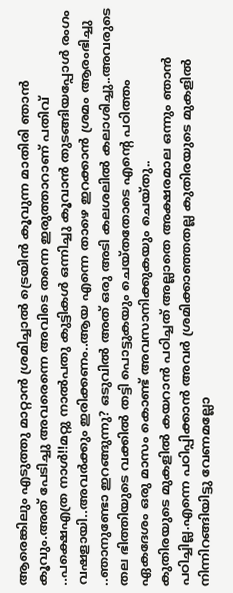ആരെങ്കിലും എടുത്തു മാറ്റാൻ ശ്രമിച്ചാൽ ട്രെയിൻ കൂവുന്ന മാതിരി ഞാൻ കൂവും.അത് പേടിച്ചു അവരെന്നെ അവിടെ തന്നെ ഇരുത്താറാണ് പതിവ് ..പക്ഷെഎത്ര നാൾ!!മറ്റു നാൽപതു കുട്ടികൾ ഒന്നിച്ചു കൂവാൻ തുടങ്ങിയപ്പോൾ രംഗം വഷളായി..അവർക്കും ഇരിക്കണം..ആയ എന്നെ താഴെ ഇറക്കാൻ ശ്രമം ആരംഭിച്ചു ..ഞാനുണ്ടോ ഇറങ്ങുന്നു? ഒടുവിൽ അത് ഒരു അടി കലശലിൽ കലാശിച്ചു..അവരുടെ തല ഭിത്തിയുടെ വക്കിൽ തട്ടി പൊട്ടുകയും ചെയ്തതോടെ എന്റെ പഠിത്തം ഏകദേശം ഒരു മാസം കൊണ്ട് അവസാനിക്കുകയും ചെയ്തു..
കുതിരയുടെ മുകളിൽ കയറാൻ പഠിച്ചത് അല്ലാതെ അക്ഷരമാല ഒന്നും ഞാൻ പഠിച്ചില്ല.എന്നെ പഠിപ്പിക്കാൻ അവർ ശ്രമിക്കാഞ്ഞതല്ല കുതിരയുടെ മുകളിൽ നിന്നിറങ്ങിയിട്ടു വേണമല്ലോ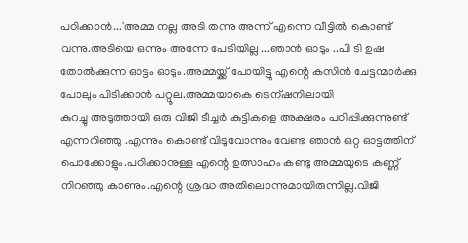പഠിക്കാൻ...'അമ്മ നല്ല അടി തന്നു അന്ന് എന്നെ വീട്ടിൽ കൊണ്ട് വന്നു.അടിയെ ഒന്നും അന്നേ പേടിയില്ല ...ഞാൻ ഓടും ..പി ടി ഉഷ തോൽക്കുന്ന ഓട്ടം ഓടും.അമ്മയ്ക്ക് പോയിട്ടു എന്റെ കസിൻ ചേട്ടന്മാർക്കു പോലും പിടിക്കാൻ പറ്റൂല.അമ്മയാകെ ടെന്ഷനിലായി
കുറച്ചു അടുത്തായി ഒരു വിജി ടീച്ചർ കുട്ടികളെ അക്ഷരം പഠിപ്പിക്കുന്നുണ്ട് എന്നറിഞ്ഞു .എന്നും കൊണ്ട് വിടുവോന്നും വേണ്ട ഞാൻ ഒറ്റ ഓട്ടത്തിന് പൊക്കോളും.പഠിക്കാനുള്ള എന്റെ ഉത്സാഹം കണ്ടു അമ്മയുടെ കണ്ണ് നിറഞ്ഞു കാണും.എന്റെ ശ്രദ്ധ അതിലൊന്നുമായിരുന്നില്ല.വിജി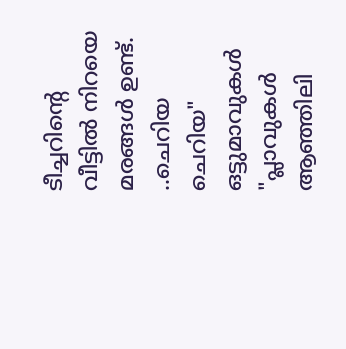ടീച്ചറിന്റെ വീട്ടിൽ നിറയെ മരങ്ങൾ ഉണ്ട്. ..ചെറിയ ചെറിയ" ഒട്ടുമാവുകൾ "പ്ലാവുകൾ ആഞ്ഞിലി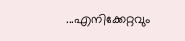...എനിക്കേറ്റവും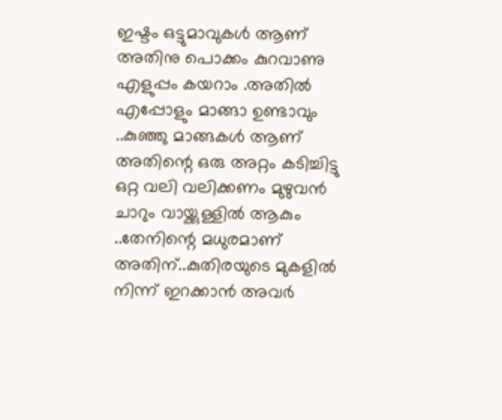ഇഷ്ടം ഒട്ടുമാവുകൾ ആണ് അതിനു പൊക്കം കുറവാണു എളുപ്പം കയറാം .അതിൽ എപ്പോളും മാങ്ങാ ഉണ്ടാവും ..കുഞ്ഞു മാങ്ങകൾ ആണ് അതിന്റെ ഒരു അറ്റം കടിച്ചിട്ടു ഒറ്റ വലി വലിക്കണം മുഴുവൻ ചാറും വായ്ക്കുള്ളിൽ ആകും ..തേനിന്റെ മധുരമാണ് അതിന്..കുതിരയുടെ മുകളിൽ നിന്ന് ഇറക്കാൻ അവർ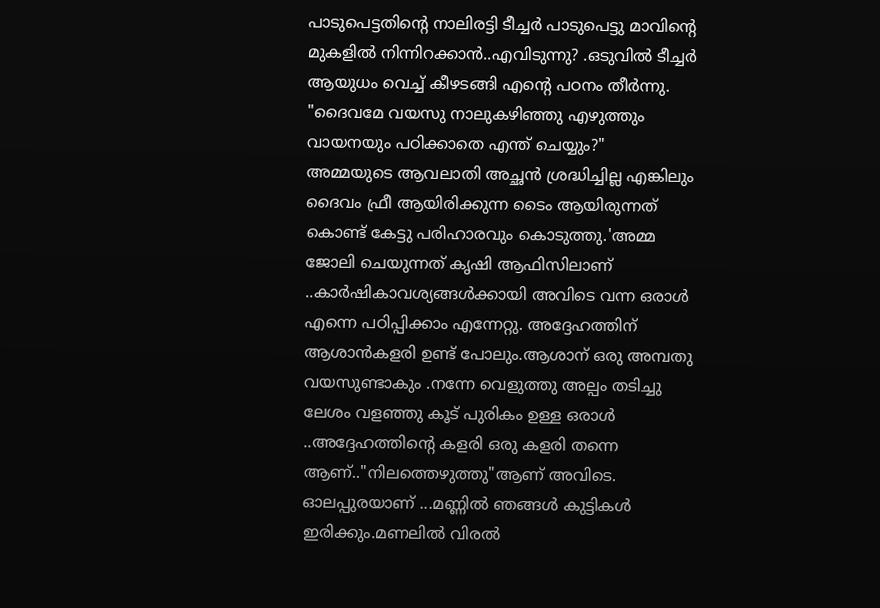പാടുപെട്ടതിന്റെ നാലിരട്ടി ടീച്ചർ പാടുപെട്ടു മാവിന്റെ മുകളിൽ നിന്നിറക്കാൻ..എവിടുന്നു? .ഒടുവിൽ ടീച്ചർ ആയുധം വെച്ച് കീഴടങ്ങി എന്റെ പഠനം തീർന്നു.
"ദൈവമേ വയസു നാലുകഴിഞ്ഞു എഴുത്തും വായനയും പഠിക്കാതെ എന്ത് ചെയ്യും?"
അമ്മയുടെ ആവലാതി അച്ഛൻ ശ്രദ്ധിച്ചില്ല എങ്കിലും ദൈവം ഫ്രീ ആയിരിക്കുന്ന ടൈം ആയിരുന്നത് കൊണ്ട് കേട്ടു പരിഹാരവും കൊടുത്തു.'അമ്മ ജോലി ചെയുന്നത് കൃഷി ആഫിസിലാണ് ..കാർഷികാവശ്യങ്ങൾക്കായി അവിടെ വന്ന ഒരാൾ എന്നെ പഠിപ്പിക്കാം എന്നേറ്റു. അദ്ദേഹത്തിന് ആശാൻകളരി ഉണ്ട് പോലും.ആശാന് ഒരു അമ്പതു വയസുണ്ടാകും .നന്നേ വെളുത്തു അല്പം തടിച്ചു ലേശം വളഞ്ഞു കൂട് പുരികം ഉള്ള ഒരാൾ ..അദ്ദേഹത്തിന്റെ കളരി ഒരു കളരി തന്നെ ആണ്.."നിലത്തെഴുത്തു"ആണ് അവിടെ. ഓലപ്പുരയാണ് ...മണ്ണിൽ ഞങ്ങൾ കുട്ടികൾ ഇരിക്കും.മണലിൽ വിരൽ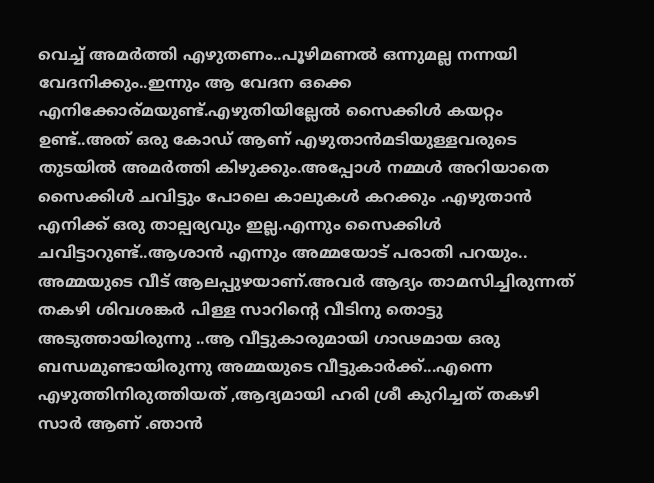വെച്ച് അമർത്തി എഴുതണം..പൂഴിമണൽ ഒന്നുമല്ല നന്നയി വേദനിക്കും..ഇന്നും ആ വേദന ഒക്കെ എനിക്കോര്മയുണ്ട്.എഴുതിയില്ലേൽ സൈക്കിൾ കയറ്റം ഉണ്ട്..അത് ഒരു കോഡ് ആണ് എഴുതാൻമടിയുള്ളവരുടെ തുടയിൽ അമർത്തി കിഴുക്കും.അപ്പോൾ നമ്മൾ അറിയാതെ സൈക്കിൾ ചവിട്ടും പോലെ കാലുകൾ കറക്കും .എഴുതാൻ എനിക്ക് ഒരു താല്പര്യവും ഇല്ല.എന്നും സൈക്കിൾ ചവിട്ടാറുണ്ട്..ആശാൻ എന്നും അമ്മയോട് പരാതി പറയും..
അമ്മയുടെ വീട് ആലപ്പുഴയാണ്.അവർ ആദ്യം താമസിച്ചിരുന്നത് തകഴി ശിവശങ്കർ പിള്ള സാറിന്റെ വീടിനു തൊട്ടു അടുത്തായിരുന്നു ..ആ വീട്ടുകാരുമായി ഗാഢമായ ഒരു ബന്ധമുണ്ടായിരുന്നു അമ്മയുടെ വീട്ടുകാർക്ക്...എന്നെ എഴുത്തിനിരുത്തിയത് ,ആദ്യമായി ഹരി ശ്രീ കുറിച്ചത് തകഴി സാർ ആണ് .ഞാൻ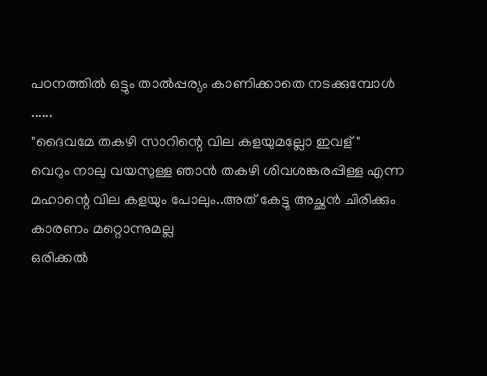പഠനത്തിൽ ഒട്ടും താൽപ്പര്യം കാണിക്കാതെ നടക്കുമ്പോൾ ......
"ദൈവമേ തകഴി സാറിന്റെ വില കളയുമല്ലോ ഇവള്"
വെറും നാലു വയസുള്ള ഞാൻ തകഴി ശിവശങ്കരപ്പിള്ള എന്ന മഹാന്റെ വില കളയും പോലും..അത് കേട്ടു അച്ഛൻ ചിരിക്കും കാരണം മറ്റൊന്നുമല്ല
ഒരിക്കൽ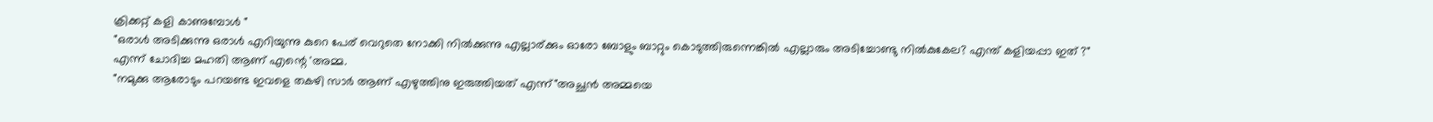ക്രിക്കറ്റ് കളി കാണുമ്പോൾ "
"ഒരാൾ അടിക്കുന്നു ഒരാൾ എറിയുന്നു കുറെ പേര് വെറുതെ നോക്കി നിൽക്കുന്നു എല്ലാര്ക്കും ഓരോ ബോളും ബാറ്റും കൊടുത്തിരുന്നെങ്കിൽ എല്ലാരും അടിച്ചോണ്ടു നിൽകുകേല? എന്ത് കളിയപ്പാ ഇത് ?"
എന്ന് ചോദിച്ച മഹതി ആണ് എന്റെ 'അമ്മ.
"നമുക്കു ആരോടും പറയണ്ട ഇവളെ തകഴി സാർ ആണ് എഴുത്തിനു ഇരുത്തിയത് എന്ന്"അച്ഛൻ അമ്മയെ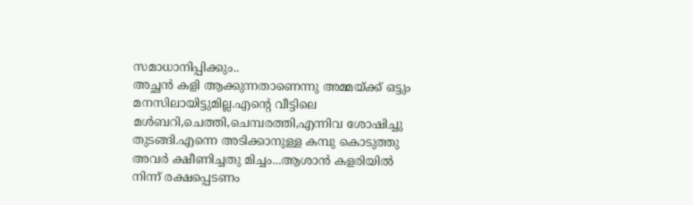സമാധാനിപ്പിക്കും..
അച്ഛൻ കളി ആക്കുന്നതാണെന്നു അമ്മയ്ക്ക് ഒട്ടും മനസിലായിട്ടുമില്ല.എന്റെ വീട്ടിലെ മൾബറി,ചെത്തി,ചെമ്പരത്തി,എന്നിവ ശോഷിച്ചു തുടങ്ങി.എന്നെ അടിക്കാനുള്ള കമ്പു കൊടുത്തു അവർ ക്ഷീണിച്ചതു മിച്ചം...ആശാൻ കളരിയിൽ നിന്ന് രക്ഷപ്പെടണം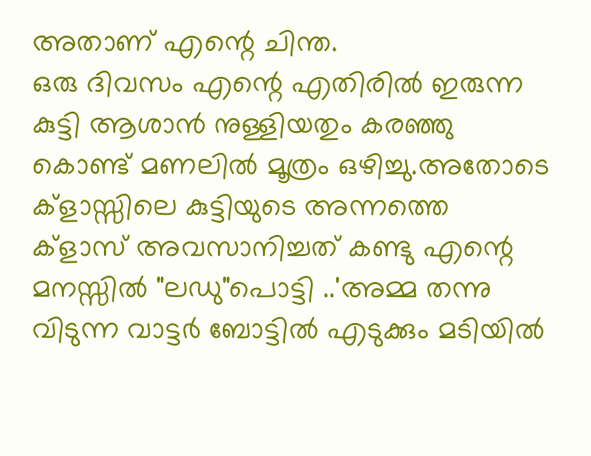അതാണ് എന്റെ ചിന്ത.
ഒരു ദിവസം എന്റെ എതിരിൽ ഇരുന്ന കുട്ടി ആശാൻ നുള്ളിയതും കരഞ്ഞു കൊണ്ട് മണലിൽ മൂത്രം ഒഴിച്ചു.അതോടെ ക്‌ളാസ്സിലെ കുട്ടിയുടെ അന്നത്തെ ക്‌ളാസ് അവസാനിച്ചത് കണ്ടു എന്റെ മനസ്സിൽ "ലഡു"പൊട്ടി ..'അമ്മ തന്നു വിടുന്ന വാട്ടർ ബോട്ടിൽ എടുക്കും മടിയിൽ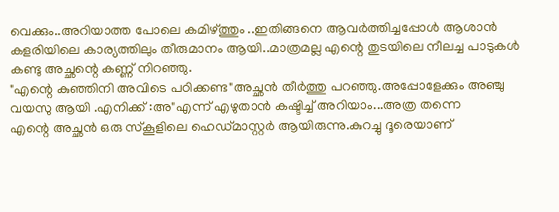വെക്കും..അറിയാത്ത പോലെ കമിഴ്ത്തും ..ഇതിങ്ങനെ ആവർത്തിച്ചപ്പോൾ ആശാൻ കളരിയിലെ കാര്യത്തിലും തീരുമാനം ആയി..മാത്രമല്ല എന്റെ തുടയിലെ നീലച്ച പാടുകൾ കണ്ടു അച്ഛന്റെ കണ്ണ് നിറഞ്ഞു.
"എന്റെ കുഞ്ഞിനി അവിടെ പഠിക്കണ്ട"അച്ഛൻ തീർത്തു പറഞ്ഞു.അപ്പോളേക്കും അഞ്ചു വയസു ആയി .എനിക്ക് :അ"എന്ന് എഴുതാൻ കഷ്ടിച്ച് അറിയാം...അത്ര തന്നെ
എന്റെ അച്ഛൻ ഒരു സ്‌കൂളിലെ ഹെഡ്മാസ്റ്റർ ആയിരുന്നു.കുറച്ചു ദൂരെയാണ്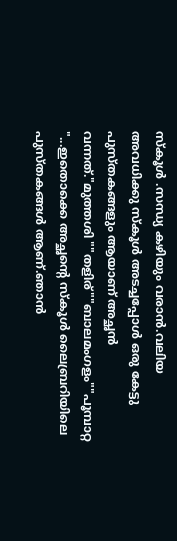സ്‌കൂൾ .സന്ധ്യ കഴിയും വരാൻ.വലിയ അവധിക്കു സ്‌കൂൾ അടച്ചപ്പോൾ ഒരു കേട്ടു പുസ്തകങ്ങളും ആയാണ് അച്ഛൻ വന്നത്."മുത്തശി ""തളിര്""ബാലമംഗളം""പൂമ്പാറ്റ "...ഇതൊക്കെ അച്ഛന്റെ സ്‌കൂൾ ലൈബ്രറിയിലെ പുസ്തകങ്ങൾ ആണ്.ഞാൻ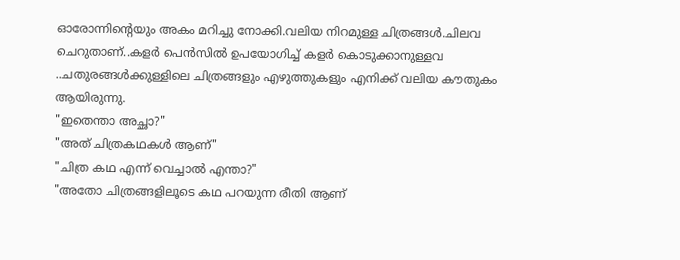ഓരോന്നിന്റെയും അകം മറിച്ചു നോക്കി.വലിയ നിറമുള്ള ചിത്രങ്ങൾ.ചിലവ ചെറുതാണ്..കളർ പെൻസിൽ ഉപയോഗിച്ച് കളർ കൊടുക്കാനുള്ളവ ..ചതുരങ്ങൾക്കുള്ളിലെ ചിത്രങ്ങളും എഴുത്തുകളും എനിക്ക് വലിയ കൗതുകം ആയിരുന്നു.
"ഇതെന്താ അച്ഛാ?"
"അത് ചിത്രകഥകൾ ആണ്"
"ചിത്ര കഥ എന്ന് വെച്ചാൽ എന്താ?"
"അതോ ചിത്രങ്ങളിലൂടെ കഥ പറയുന്ന രീതി ആണ്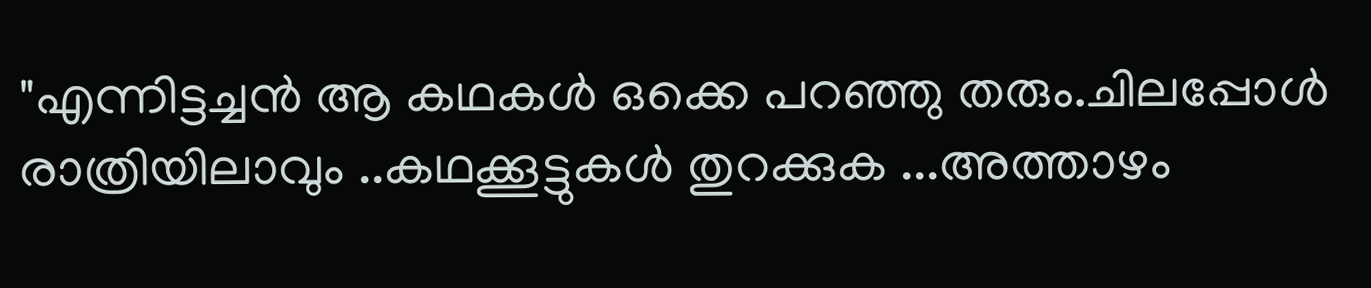"എന്നിട്ടച്ചൻ ആ കഥകൾ ഒക്കെ പറഞ്ഞു തരും.ചിലപ്പോൾ രാത്രിയിലാവും ..കഥക്കൂട്ടുകൾ തുറക്കുക ...അത്താഴം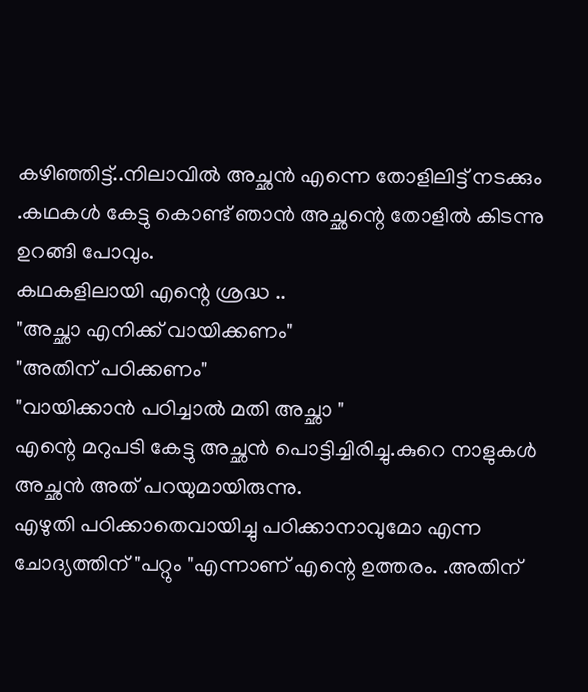കഴിഞ്ഞിട്ട്..നിലാവിൽ അച്ഛൻ എന്നെ തോളിലിട്ട് നടക്കും .കഥകൾ കേട്ടു കൊണ്ട് ഞാൻ അച്ഛന്റെ തോളിൽ കിടന്നു ഉറങ്ങി പോവും.
കഥകളിലായി എന്റെ ശ്രദ്ധ ..
"അച്ഛാ എനിക്ക് വായിക്കണം"
"അതിന് പഠിക്കണം"
"വായിക്കാൻ പഠിച്ചാൽ മതി അച്ഛാ "
എന്റെ മറുപടി കേട്ടു അച്ഛൻ പൊട്ടിച്ചിരിച്ചു.കുറെ നാളുകൾ അച്ഛൻ അത് പറയുമായിരുന്നു.
എഴുതി പഠിക്കാതെവായിച്ചു പഠിക്കാനാവുമോ എന്ന ചോദ്യത്തിന് "പറ്റും "എന്നാണ് എന്റെ ഉത്തരം. .അതിന്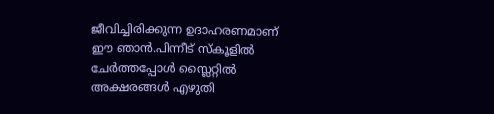ജീവിച്ചിരിക്കുന്ന ഉദാഹരണമാണ് ഈ ഞാൻ.പിന്നീട് സ്കൂളിൽ ചേർത്തപ്പോൾ സ്ലൈറ്റിൽ അക്ഷരങ്ങൾ എഴുതി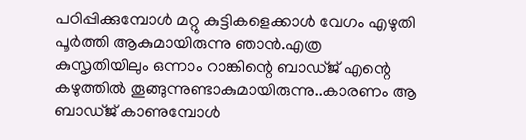പഠിപ്പിക്കുമ്പോൾ മറ്റു കുട്ടികളെക്കാൾ വേഗം എഴുതി പൂർത്തി ആകുമായിരുന്നു ഞാൻ.എത്ര കുസൃതിയിലും ഒന്നാം റാങ്കിന്റെ ബാഡ്ജ് എന്റെ കഴുത്തിൽ തൂങ്ങുന്നുണ്ടാകുമായിരുന്നു..കാരണം ആ ബാഡ്ജ് കാണുമ്പോൾ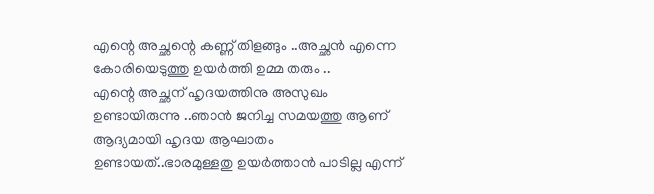എന്റെ അച്ഛന്റെ കണ്ണ് തിളങ്ങും ..അച്ഛൻ എന്നെ കോരിയെടുത്തു ഉയർത്തി ഉമ്മ തരും ..
എന്റെ അച്ഛന് ഹൃദയത്തിനു അസുഖം ഉണ്ടായിരുന്നു ..ഞാൻ ജനിച്ച സമയത്തു ആണ് ആദ്യമായി ഹൃദയ ആഘാതം ഉണ്ടായത്..ഭാരമുള്ളതു ഉയർത്താൻ പാടില്ല എന്ന്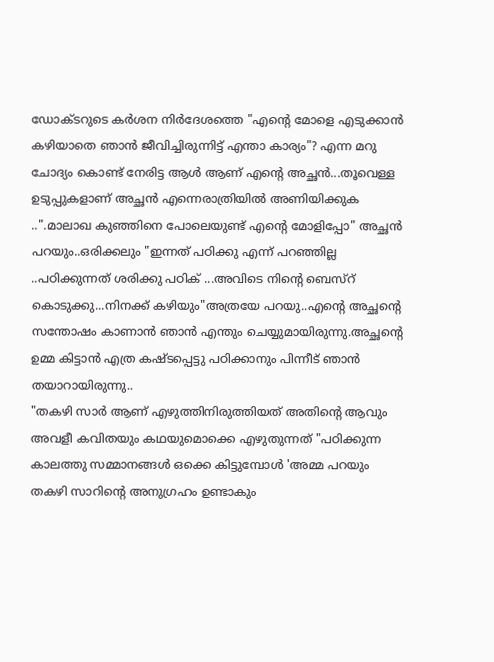ഡോക്ടറുടെ കർശന നിർദേശത്തെ "എന്റെ മോളെ എടുക്കാൻ കഴിയാതെ ഞാൻ ജീവിച്ചിരുന്നിട്ട് എന്താ കാര്യം"? എന്ന മറു ചോദ്യം കൊണ്ട് നേരിട്ട ആൾ ആണ് എന്റെ അച്ഛൻ...തൂവെള്ള ഉടുപ്പുകളാണ് അച്ഛൻ എന്നെരാത്രിയിൽ അണിയിക്കുക ..".മാലാഖ കുഞ്ഞിനെ പോലെയുണ്ട് എന്റെ മോളിപ്പോ" അച്ഛൻ പറയും..ഒരിക്കലും "ഇന്നത് പഠിക്കു എന്ന് പറഞ്ഞില്ല ..പഠിക്കുന്നത് ശരിക്കു പഠിക് ...അവിടെ നിന്റെ ബെസ്‌റ് കൊടുക്കു...നിനക്ക് കഴിയും"അത്രയേ പറയു..എന്റെ അച്ഛന്റെ സന്തോഷം കാണാൻ ഞാൻ എന്തും ചെയ്യുമായിരുന്നു.അച്ഛന്റെ ഉമ്മ കിട്ടാൻ എത്ര കഷ്ടപ്പെട്ടു പഠിക്കാനും പിന്നീട് ഞാൻ തയാറായിരുന്നു..
"തകഴി സാർ ആണ് എഴുത്തിനിരുത്തിയത് അതിന്റെ ആവും അവളീ കവിതയും കഥയുമൊക്കെ എഴുതുന്നത് "പഠിക്കുന്ന കാലത്തു സമ്മാനങ്ങൾ ഒക്കെ കിട്ടുമ്പോൾ 'അമ്മ പറയും
തകഴി സാറിന്റെ അനുഗ്രഹം ഉണ്ടാകും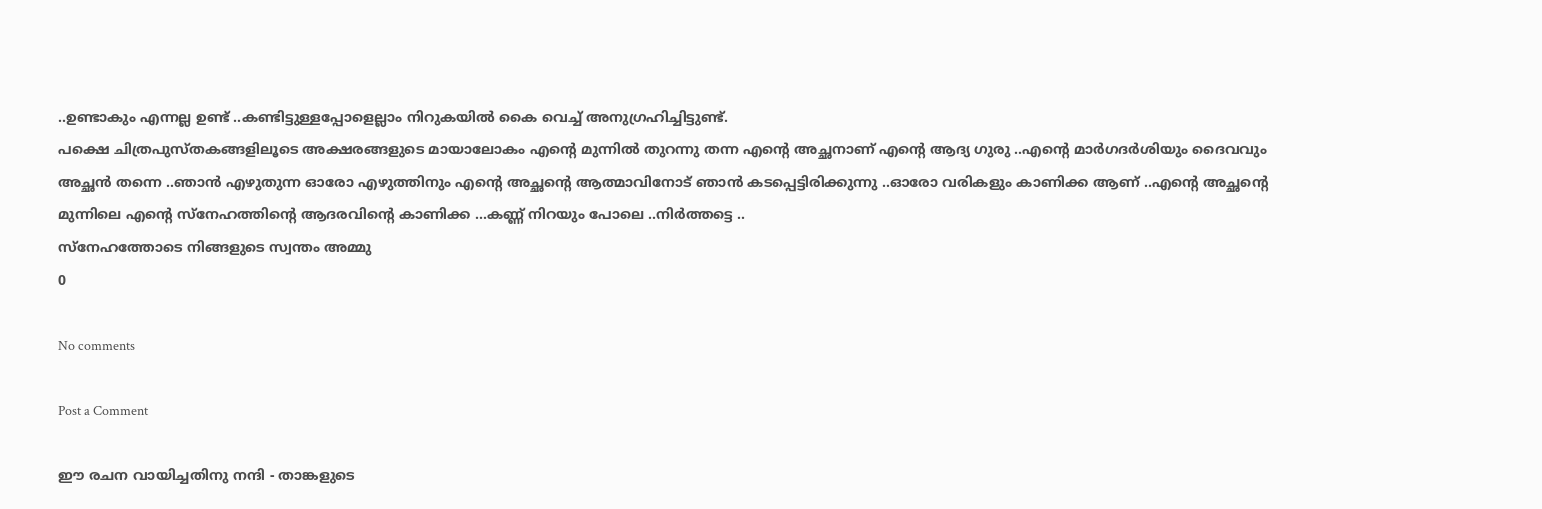..ഉണ്ടാകും എന്നല്ല ഉണ്ട് ..കണ്ടിട്ടുള്ളപ്പോളെല്ലാം നിറുകയിൽ കൈ വെച്ച് അനുഗ്രഹിച്ചിട്ടുണ്ട്.
പക്ഷെ ചിത്രപുസ്തകങ്ങളിലൂടെ അക്ഷരങ്ങളുടെ മായാലോകം എന്റെ മുന്നിൽ തുറന്നു തന്ന എന്റെ അച്ഛനാണ് എന്റെ ആദ്യ ഗുരു ..എന്റെ മാർഗദർശിയും ദൈവവും അച്ഛൻ തന്നെ ..ഞാൻ എഴുതുന്ന ഓരോ എഴുത്തിനും എന്റെ അച്ഛന്റെ ആത്മാവിനോട് ഞാൻ കടപ്പെട്ടിരിക്കുന്നു ..ഓരോ വരികളും കാണിക്ക ആണ് ..എന്റെ അച്ഛന്റെ മുന്നിലെ എന്റെ സ്നേഹത്തിന്റെ ആദരവിന്റെ കാണിക്ക ...കണ്ണ് നിറയും പോലെ ..നിർത്തട്ടെ ..
സ്നേഹത്തോടെ നിങ്ങളുടെ സ്വന്തം അമ്മു
0

No comments

Post a Comment

ഈ രചന വായിച്ചതിനു നന്ദി - താങ്കളുടെ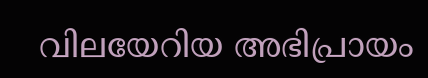വിലയേറിയ അഭിപ്രായം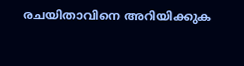രചയിതാവിനെ അറിയിക്കുക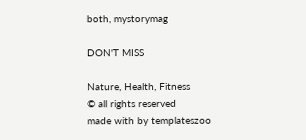both, mystorymag

DON'T MISS

Nature, Health, Fitness
© all rights reserved
made with by templateszoo